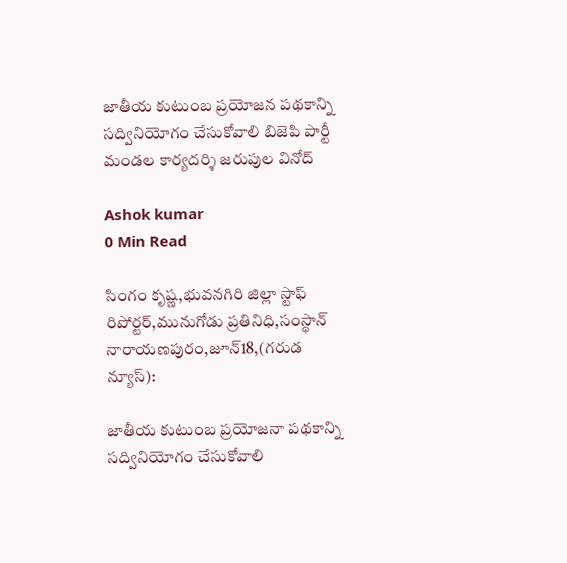జాతీయ కుటుంబ ప్రయోజన పథకాన్ని సద్వినియోగం చేసుకోవాలి బిజెపి పార్టీ మండల కార్యదర్శి జరుపుల వినోద్

Ashok kumar
0 Min Read

సింగం కృష్ణ,భువనగిరి జిల్లా స్టాఫ్ రిపోర్టర్,మునుగోడు ప్రతినిధి,సంస్థాన్ నారాయణపురం,జూన్18,(గరుడ న్యూస్):

జాతీయ కుటుంబ ప్రయోజనా పథకాన్ని సద్వినియోగం చేసుకోవాలి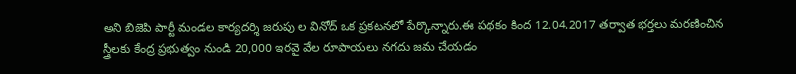అని బిజెపి పార్టీ మండల కార్యదర్శి జరుపు ల వినోద్ ఒక ప్రకటనలో పేర్కొన్నారు.ఈ పథకం కింద 12.04.2017 తర్వాత భర్తలు మరణించిన స్త్రీలకు కేంద్ర ప్రభుత్వం నుండి 20,000 ఇరవై వేల రూపాయలు నగదు జమ చేయడం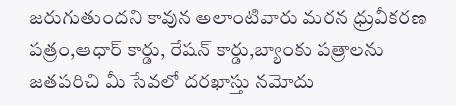జరుగుతుందని కావున అలాంటివారు మరన ధ్రువీకరణ పత్రం,ఆధార్ కార్డు, రేషన్ కార్డు,బ్యాంకు పత్రాలను జతపరిచి మీ సేవలో దరఖాస్తు నమోదు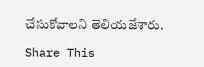చేసుకోవాలని తెలియజేశారు.

Share This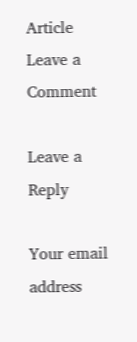Article
Leave a Comment

Leave a Reply

Your email address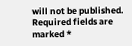will not be published. Required fields are marked *